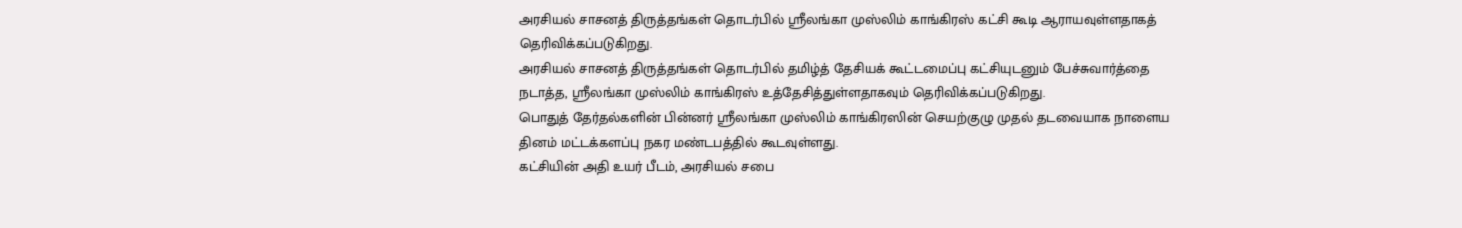அரசியல் சாசனத் திருத்தங்கள் தொடர்பில் ஸ்ரீலங்கா முஸ்லிம் காங்கிரஸ் கட்சி கூடி ஆராயவுள்ளதாகத் தெரிவிக்கப்படுகிறது.
அரசியல் சாசனத் திருத்தங்கள் தொடர்பில் தமிழ்த் தேசியக் கூட்டமைப்பு கட்சியுடனும் பேச்சுவார்த்தை நடாத்த, ஸ்ரீலங்கா முஸ்லிம் காங்கிரஸ் உத்தேசித்துள்ளதாகவும் தெரிவிக்கப்படுகிறது.
பொதுத் தேர்தல்களின் பின்னர் ஸ்ரீலங்கா முஸ்லிம் காங்கிரஸின் செயற்குழு முதல் தடவையாக நாளைய தினம் மட்டக்களப்பு நகர மண்டபத்தில் கூடவுள்ளது.
கட்சியின் அதி உயர் பீடம், அரசியல் சபை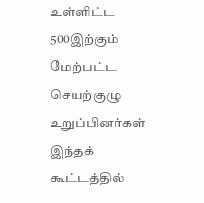உள்ளிட்ட 500இற்கும் மேற்பட்ட செயற்குழு உறுப்பினர்கள் இந்தக் கூட்டத்தில்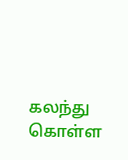கலந்து கொள்ள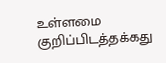உள்ளமை குறிப்பிடத்தக்கது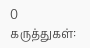0 கருத்துகள்: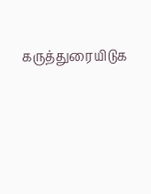கருத்துரையிடுக